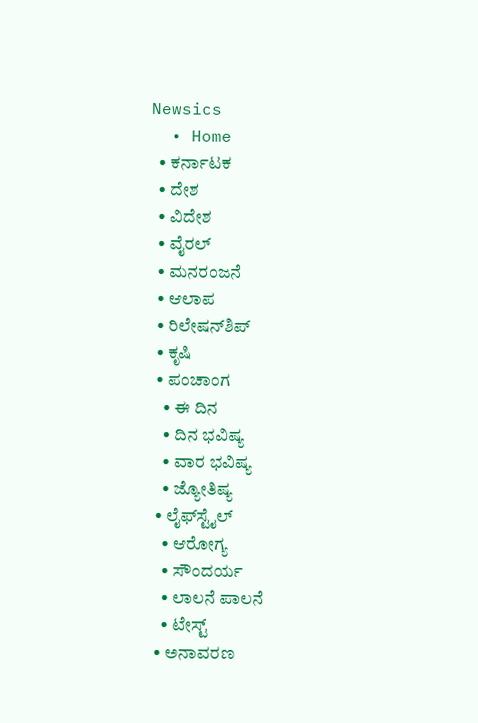Newsics
  • Home
  • ಕರ್ನಾಟಕ
  • ದೇಶ
  • ವಿದೇಶ
  • ವೈರಲ್
  • ಮನರಂಜನೆ
  • ಆಲಾಪ
  • ರಿಲೇಷನ್‌ಶಿಪ್
  • ಕೃಷಿ
  • ಪಂಚಾಂಗ
    • ಈ ದಿನ
    • ದಿನ ಭವಿಷ್ಯ
    • ವಾರ ಭವಿಷ್ಯ
    • ಜ್ಯೋತಿಷ್ಯ
  • ಲೈಫ್‌ಸ್ಟೈಲ್
    • ಆರೋಗ್ಯ
    • ಸೌಂದರ್ಯ
    • ಲಾಲನೆ ಪಾಲನೆ
    • ಟೇಸ್ಟ್
  • ಅನಾವರಣ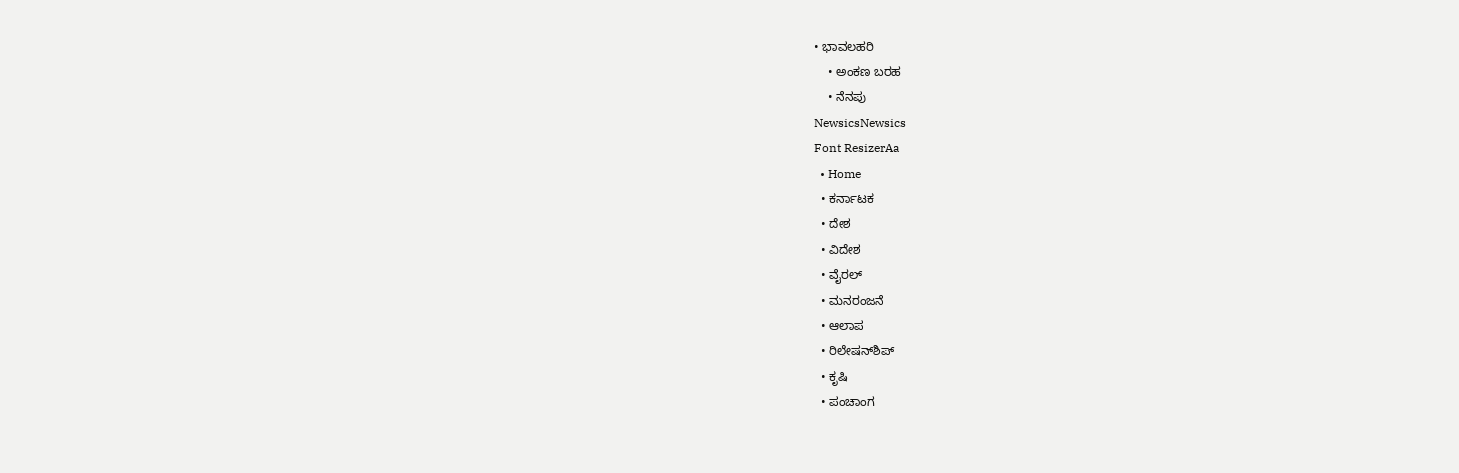• ಭಾವಲಹರಿ
    • ಅಂಕಣ ಬರಹ
    • ನೆನಪು
NewsicsNewsics
Font ResizerAa
  • Home
  • ಕರ್ನಾಟಕ
  • ದೇಶ
  • ವಿದೇಶ
  • ವೈರಲ್
  • ಮನರಂಜನೆ
  • ಆಲಾಪ
  • ರಿಲೇಷನ್‌ಶಿಪ್
  • ಕೃಷಿ
  • ಪಂಚಾಂಗ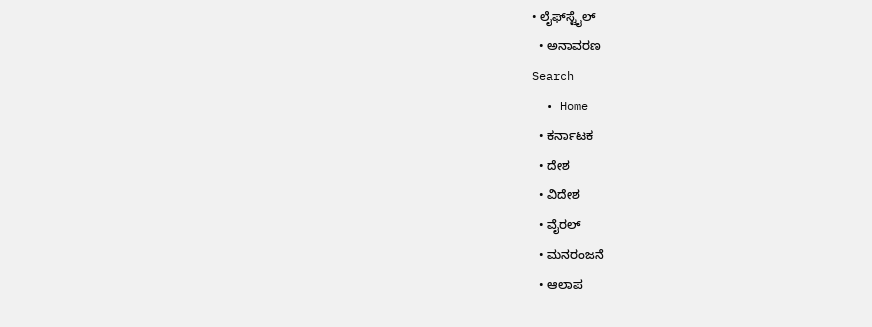• ಲೈಫ್‌ಸ್ಟೈಲ್
  • ಅನಾವರಣ
Search
  • Home
  • ಕರ್ನಾಟಕ
  • ದೇಶ
  • ವಿದೇಶ
  • ವೈರಲ್
  • ಮನರಂಜನೆ
  • ಆಲಾಪ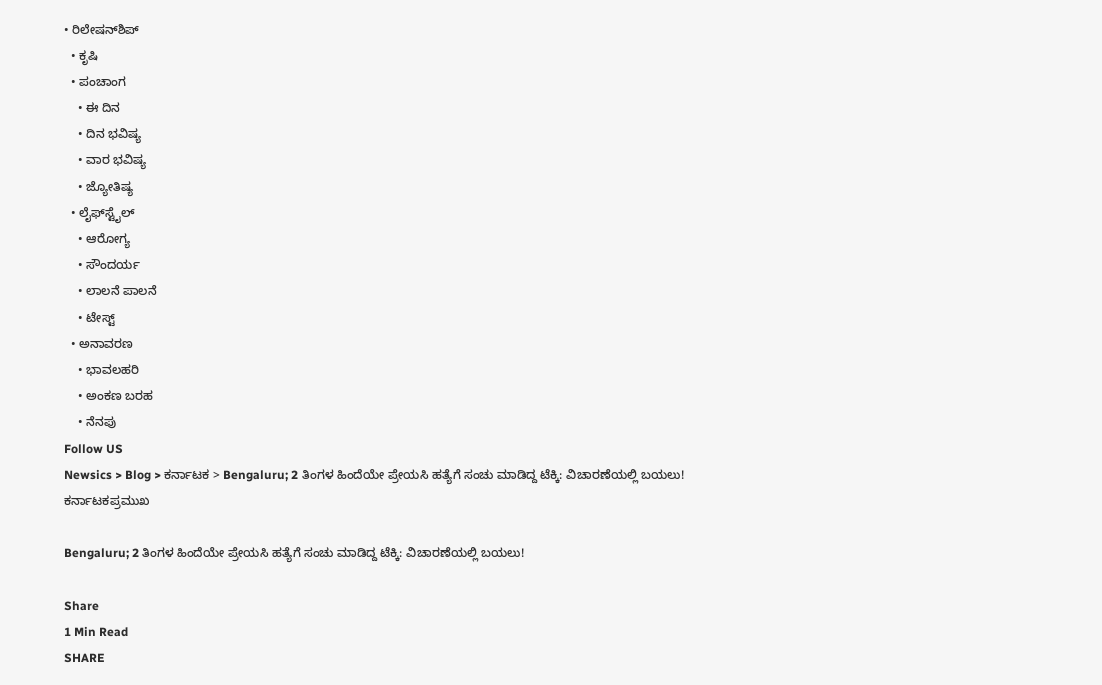• ರಿಲೇಷನ್‌ಶಿಪ್
  • ಕೃಷಿ
  • ಪಂಚಾಂಗ
    • ಈ ದಿನ
    • ದಿನ ಭವಿಷ್ಯ
    • ವಾರ ಭವಿಷ್ಯ
    • ಜ್ಯೋತಿಷ್ಯ
  • ಲೈಫ್‌ಸ್ಟೈಲ್
    • ಆರೋಗ್ಯ
    • ಸೌಂದರ್ಯ
    • ಲಾಲನೆ ಪಾಲನೆ
    • ಟೇಸ್ಟ್
  • ಅನಾವರಣ
    • ಭಾವಲಹರಿ
    • ಅಂಕಣ ಬರಹ
    • ನೆನಪು
Follow US
Newsics > Blog > ಕರ್ನಾಟಕ > Bengaluru; 2 ತಿಂಗಳ ಹಿಂದೆಯೇ ಪ್ರೇಯಸಿ ಹತ್ಯೆಗೆ ಸಂಚು ಮಾಡಿದ್ದ ಟೆಕ್ಕಿ: ವಿಚಾರಣೆಯಲ್ಲಿ ಬಯಲು!
ಕರ್ನಾಟಕಪ್ರಮುಖ

Bengaluru; 2 ತಿಂಗಳ ಹಿಂದೆಯೇ ಪ್ರೇಯಸಿ ಹತ್ಯೆಗೆ ಸಂಚು ಮಾಡಿದ್ದ ಟೆಕ್ಕಿ: ವಿಚಾರಣೆಯಲ್ಲಿ ಬಯಲು!

Share
1 Min Read
SHARE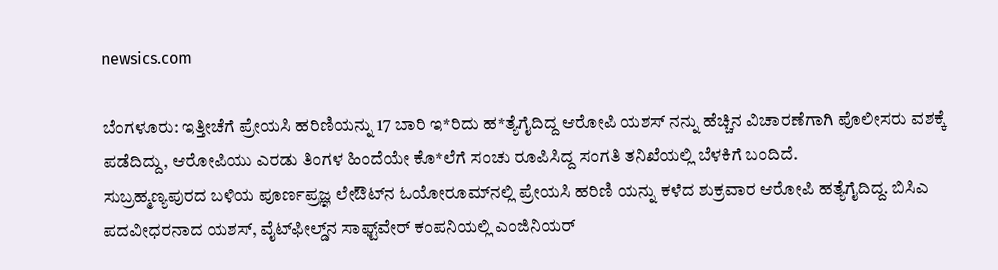newsics.com

ಬೆಂಗಳೂರು: ಇತ್ತೀಚೆಗೆ ಪ್ರೇಯಸಿ ಹರಿಣಿಯನ್ನು 17 ಬಾರಿ ಇ*ರಿದು ಹ*ತ್ಯೆಗೈದಿದ್ದ ಆರೋಪಿ ಯಶಸ್‌ ನನ್ನು ಹೆಚ್ಚಿನ ವಿಚಾರಣೆಗಾಗಿ ಪೊಲೀಸರು ವಶಕ್ಕೆ ಪಡೆದಿದ್ದು, ಆರೋಪಿಯು ಎರಡು ತಿಂಗಳ ಹಿಂದೆಯೇ ಕೊ*ಲೆಗೆ ಸಂಚು ರೂಪಿಸಿದ್ದ ಸಂಗತಿ ತನಿಖೆಯಲ್ಲಿ ಬೆಳಕಿಗೆ ಬಂದಿದೆ.
ಸುಬ್ರಹ್ಮಣ್ಯಪುರದ ಬಳಿಯ ಪೂರ್ಣಪ್ರಜ್ಞ ಲೇಔಟ್‌ನ ಓಯೋರೂಮ್‌ನಲ್ಲಿ ಪ್ರೇಯಸಿ ಹರಿಣಿ ಯನ್ನು ಕಳೆದ ಶುಕ್ರವಾರ ಆರೋಪಿ ಹತ್ಯೆಗೈದಿದ್ದ. ಬಿಸಿಎ ಪದವೀಧರನಾದ ಯಶಸ್‌, ವೈಟ್‌ಫೀಲ್ಡ್‌ನ ಸಾಫ್ಟ್‌ವೇರ್‌ ಕಂಪನಿಯಲ್ಲಿ ಎಂಜಿನಿಯರ್‌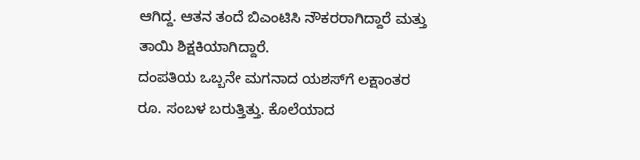ಆಗಿದ್ದ. ಆತನ ತಂದೆ ಬಿಎಂಟಿಸಿ ನೌಕರರಾಗಿದ್ದಾರೆ ಮತ್ತು ತಾಯಿ ಶಿಕ್ಷಕಿಯಾಗಿದ್ದಾರೆ.
ದಂಪತಿಯ ಒಬ್ಬನೇ ಮಗನಾದ ಯಶಸ್‌ಗೆ ಲಕ್ಷಾಂತರ ರೂ. ಸಂಬಳ ಬರುತ್ತಿತ್ತು. ಕೊಲೆಯಾದ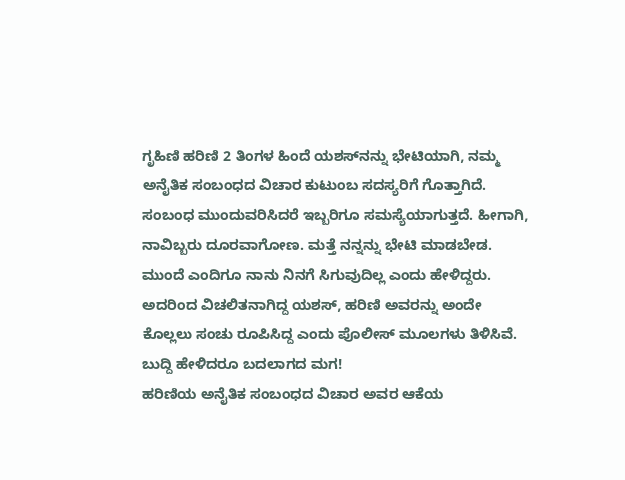ಗೃಹಿಣಿ ಹರಿಣಿ 2 ತಿಂಗಳ ಹಿಂದೆ ಯಶಸ್‌ನನ್ನು ಭೇಟಿಯಾಗಿ, ನಮ್ಮ ಅನೈತಿಕ ಸಂಬಂಧದ ವಿಚಾರ ಕುಟುಂಬ ಸದಸ್ಯರಿಗೆ ಗೊತ್ತಾಗಿದೆ. ಸಂಬಂಧ ಮುಂದುವರಿಸಿದರೆ ಇಬ್ಬರಿಗೂ ಸಮಸ್ಯೆಯಾಗುತ್ತದೆ. ಹೀಗಾಗಿ, ನಾವಿಬ್ಬರು ದೂರವಾಗೋಣ. ಮತ್ತೆ ನನ್ನನ್ನು ಭೇಟಿ ಮಾಡಬೇಡ. ಮುಂದೆ ಎಂದಿಗೂ ನಾನು ನಿನಗೆ ಸಿಗುವುದಿಲ್ಲ ಎಂದು ಹೇಳಿದ್ದರು. ಅದರಿಂದ ವಿಚಲಿತನಾಗಿದ್ದ ಯಶಸ್‌, ಹರಿಣಿ ಅವರನ್ನು ಅಂದೇ ಕೊಲ್ಲಲು ಸಂಚು ರೂಪಿಸಿದ್ದ ಎಂದು ಪೊಲೀಸ್‌ ಮೂಲಗಳು ತಿಳಿಸಿವೆ.
ಬುದ್ದಿ ಹೇಳಿದರೂ ಬದಲಾಗದ ಮಗ!
ಹರಿಣಿಯ ಅನೈತಿಕ ಸಂಬಂಧದ ವಿಚಾರ ಅವರ ಆಕೆಯ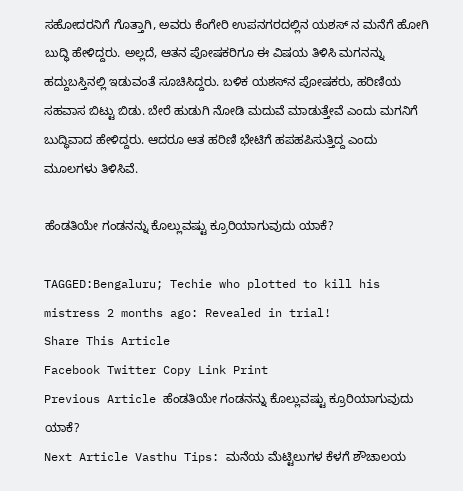ಸಹೋದರನಿಗೆ ಗೊತ್ತಾಗಿ, ಅವರು ಕೆಂಗೇರಿ ಉಪನಗರದಲ್ಲಿನ ಯಶಸ್‌ ನ ಮನೆಗೆ ಹೋಗಿ ಬುದ್ಧಿ ಹೇಳಿದ್ದರು. ಅಲ್ಲದೆ, ಆತನ ಪೋಷಕರಿಗೂ ಈ ವಿಷಯ ತಿಳಿಸಿ ಮಗನನ್ನು ಹದ್ದುಬಸ್ತಿನಲ್ಲಿ ಇಡುವಂತೆ ಸೂಚಿಸಿದ್ದರು. ಬಳಿಕ ಯಶಸ್‌ನ ಪೋಷಕರು, ಹರಿಣಿಯ ಸಹವಾಸ ಬಿಟ್ಟು ಬಿಡು. ಬೇರೆ ಹುಡುಗಿ ನೋಡಿ ಮದುವೆ ಮಾಡುತ್ತೇವೆ ಎಂದು ಮಗನಿಗೆ ಬುದ್ಧಿವಾದ ಹೇಳಿದ್ದರು. ಆದರೂ ಆತ ಹರಿಣಿ ಭೇಟಿಗೆ ಹಪಹಪಿಸುತ್ತಿದ್ದ ಎಂದು ಮೂಲಗಳು ತಿಳಿಸಿವೆ.

ಹೆಂಡತಿಯೇ ಗಂಡನನ್ನು ಕೊಲ್ಲುವಷ್ಟು ಕ್ರೂರಿಯಾಗುವುದು ಯಾಕೆ?

TAGGED:Bengaluru; Techie who plotted to kill his mistress 2 months ago: Revealed in trial!
Share This Article
Facebook Twitter Copy Link Print
Previous Article ಹೆಂಡತಿಯೇ ಗಂಡನನ್ನು ಕೊಲ್ಲುವಷ್ಟು ಕ್ರೂರಿಯಾಗುವುದು ಯಾಕೆ?
Next Article Vasthu Tips: ಮನೆಯ ಮೆಟ್ಟಿಲುಗಳ ಕೆಳಗೆ ಶೌಚಾಲಯ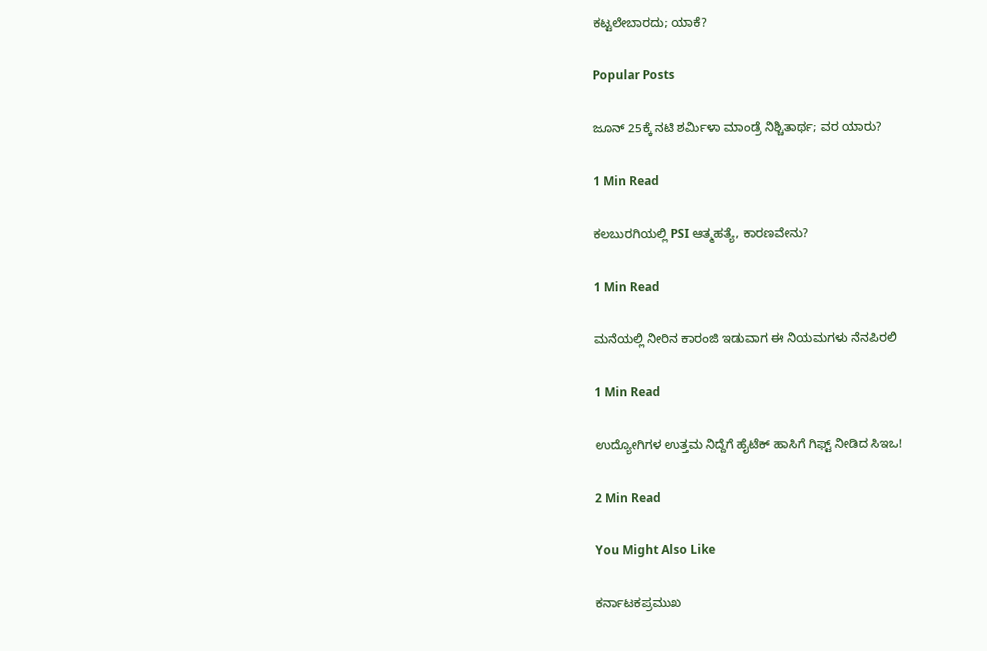ಕಟ್ಟಲೇಬಾರದು; ಯಾಕೆ?

Popular Posts

ಜೂನ್ 25ಕ್ಕೆ ನಟಿ ಶರ್ಮಿಳಾ ಮಾಂಡ್ರೆ ನಿಶ್ಚಿತಾರ್ಥ; ವರ ಯಾರು?

1 Min Read

ಕಲಬುರಗಿಯಲ್ಲಿ PSI ಆತ್ಮಹತ್ಯೆ, ಕಾರಣವೇನು?

1 Min Read

ಮನೆಯಲ್ಲಿ ನೀರಿನ ಕಾರಂಜಿ ಇಡುವಾಗ ಈ ನಿಯಮಗಳು ನೆನಪಿರಲಿ

1 Min Read

ಉದ್ಯೋಗಿಗಳ ಉತ್ತಮ ನಿದ್ದೆಗೆ ಹೈಟೆಕ್ ಹಾಸಿಗೆ ಗಿಫ್ಟ್ ನೀಡಿದ ಸಿಇಒ!

2 Min Read

You Might Also Like

ಕರ್ನಾಟಕಪ್ರಮುಖ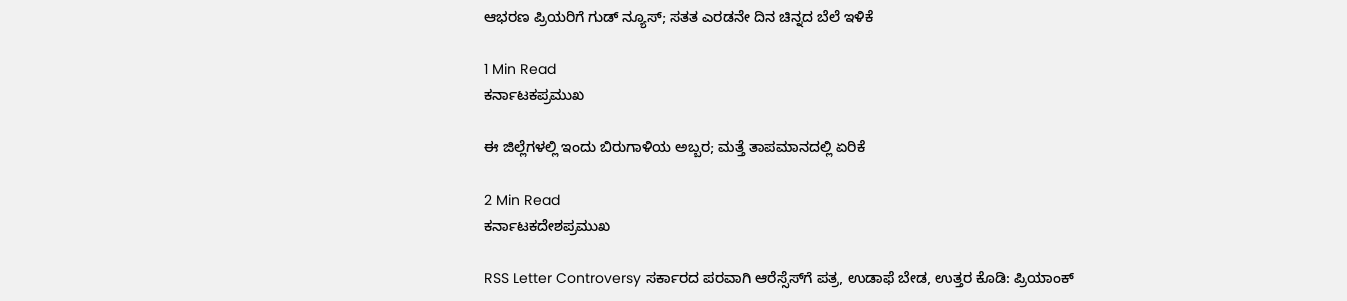ಆಭರಣ ಪ್ರಿಯರಿಗೆ ಗುಡ್ ನ್ಯೂಸ್; ಸತತ ಎರಡನೇ ದಿನ ಚಿನ್ನದ ಬೆಲೆ ಇಳಿಕೆ

1 Min Read
ಕರ್ನಾಟಕಪ್ರಮುಖ

ಈ ಜಿಲ್ಲೆಗಳಲ್ಲಿ ಇಂದು ಬಿರುಗಾಳಿಯ ಅಬ್ಬರ; ಮತ್ತೆ ತಾಪಮಾನದಲ್ಲಿ ಏರಿಕೆ

2 Min Read
ಕರ್ನಾಟಕದೇಶಪ್ರಮುಖ

RSS Letter Controversy ಸರ್ಕಾರದ ಪರವಾಗಿ ಆರೆಸ್ಸೆಸ್‌ಗೆ ಪತ್ರ, ಉಡಾಫೆ ಬೇಡ, ಉತ್ತರ ಕೊಡಿ: ಪ್ರಿಯಾಂಕ್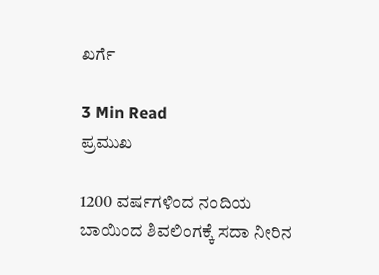ಖರ್ಗೆ

3 Min Read
ಪ್ರಮುಖ

1200 ವರ್ಷಗಳಿಂದ ನಂದಿಯ ಬಾಯಿಂದ ಶಿವಲಿಂಗಕ್ಕೆ ಸದಾ ನೀರಿನ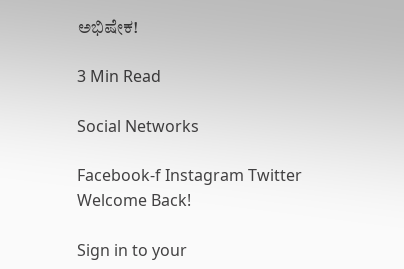ಅಭಿಷೇಕ!

3 Min Read

Social Networks

Facebook-f Instagram Twitter
Welcome Back!

Sign in to your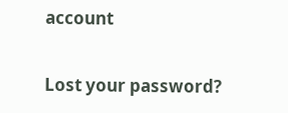account

Lost your password?